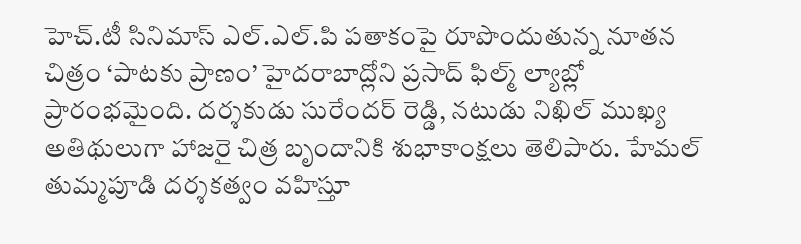హెచ్.టీ సినిమాస్ ఎల్.ఎల్.పి పతాకంపై రూపొందుతున్న నూతన చిత్రం ‘పాటకు ప్రాణం’ హైదరాబాద్లోని ప్రసాద్ ఫిల్మ్ ల్యాబ్లో ప్రారంభమైంది. దర్శకుడు సురేందర్ రెడ్డి, నటుడు నిఖిల్ ముఖ్య అతిథులుగా హాజరై చిత్ర బృందానికి శుభాకాంక్షలు తెలిపారు. హేమల్ తుమ్మపూడి దర్శకత్వం వహిస్తూ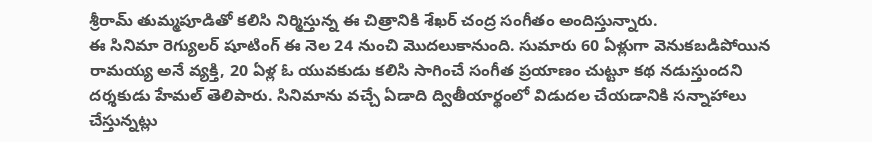శ్రీరామ్ తుమ్మపూడితో కలిసి నిర్మిస్తున్న ఈ చిత్రానికి శేఖర్ చంద్ర సంగీతం అందిస్తున్నారు.
ఈ సినిమా రెగ్యులర్ షూటింగ్ ఈ నెల 24 నుంచి మొదలుకానుంది. సుమారు 60 ఏళ్లుగా వెనుకబడిపోయిన రామయ్య అనే వ్యక్తి, 20 ఏళ్ల ఓ యువకుడు కలిసి సాగించే సంగీత ప్రయాణం చుట్టూ కథ నడుస్తుందని దర్శకుడు హేమల్ తెలిపారు. సినిమాను వచ్చే ఏడాది ద్వితీయార్థంలో విడుదల చేయడానికి సన్నాహాలు చేస్తున్నట్లు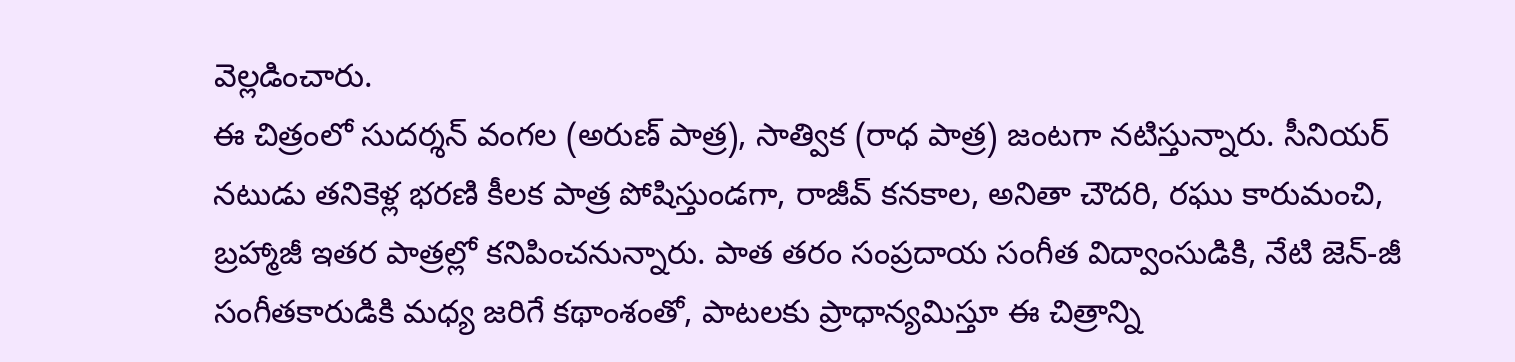వెల్లడించారు.
ఈ చిత్రంలో సుదర్శన్ వంగల (అరుణ్ పాత్ర), సాత్విక (రాధ పాత్ర) జంటగా నటిస్తున్నారు. సీనియర్ నటుడు తనికెళ్ల భరణి కీలక పాత్ర పోషిస్తుండగా, రాజీవ్ కనకాల, అనితా చౌదరి, రఘు కారుమంచి, బ్రహ్మాజీ ఇతర పాత్రల్లో కనిపించనున్నారు. పాత తరం సంప్రదాయ సంగీత విద్వాంసుడికి, నేటి జెన్-జీ సంగీతకారుడికి మధ్య జరిగే కథాంశంతో, పాటలకు ప్రాధాన్యమిస్తూ ఈ చిత్రాన్ని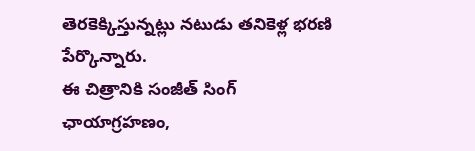తెరకెక్కిస్తున్నట్లు నటుడు తనికెళ్ల భరణి పేర్కొన్నారు.
ఈ చిత్రానికి సంజీత్ సింగ్ ఛాయాగ్రహణం,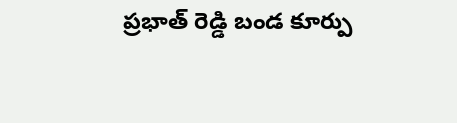ప్రభాత్ రెడ్డి బండ కూర్పు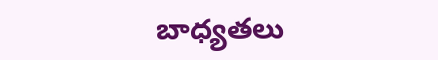బాధ్యతలు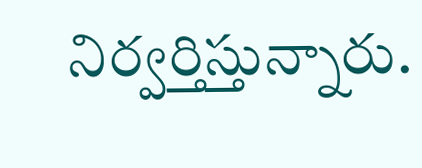నిర్వర్తిస్తున్నారు.